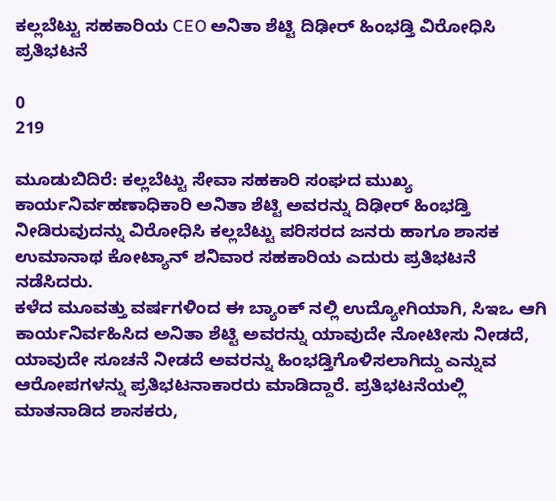ಕಲ್ಲಬೆಟ್ಟು ಸಹಕಾರಿಯ CEO ಅನಿತಾ ಶೆಟ್ಟಿ ದಿಢೀರ್ ಹಿಂಭಡ್ತಿ ವಿರೋಧಿಸಿ ಪ್ರತಿಭಟನೆ

0
219

ಮೂಡುಬಿದಿರೆ: ಕಲ್ಲಬೆಟ್ಟು ಸೇವಾ ಸಹಕಾರಿ ಸಂಘದ ಮುಖ್ಯ ಕಾರ್ಯನಿರ್ವಹಣಾಧಿಕಾರಿ ಅನಿತಾ ಶೆಟ್ಟಿ ಅವರನ್ನು ದಿಢೀರ್ ಹಿಂಭಡ್ತಿ ನೀಡಿರುವುದನ್ನು ವಿರೋಧಿಸಿ ಕಲ್ಲಬೆಟ್ಟು ಪರಿಸರದ ಜನರು ಹಾಗೂ ಶಾಸಕ ಉಮಾನಾಥ ಕೋಟ್ಯಾನ್ ಶನಿವಾರ ಸಹಕಾರಿಯ ಎದುರು ಪ್ರತಿಭಟನೆ ನಡೆಸಿದರು.
ಕಳೆದ ಮೂವತ್ತು ವರ್ಷಗಳಿಂದ ಈ ಬ್ಯಾಂಕ್ ನಲ್ಲಿ ಉದ್ಯೋಗಿಯಾಗಿ, ಸಿಇಒ ಆಗಿ ಕಾರ್ಯನಿರ್ವಹಿಸಿದ ಅನಿತಾ ಶೆಟ್ಟಿ ಅವರನ್ನು ಯಾವುದೇ ನೋಟೀಸು ನೀಡದೆ, ಯಾವುದೇ ಸೂಚನೆ ನೀಡದೆ ಅವರನ್ನು ಹಿಂಭಡ್ತಿಗೊಳಿಸಲಾಗಿದ್ದು ಎನ್ನುವ ಆರೋಪಗಳನ್ನು ಪ್ರತಿಭಟನಾಕಾರರು ಮಾಡಿದ್ದಾರೆ. ಪ್ರತಿಭಟನೆಯಲ್ಲಿ ಮಾತನಾಡಿದ ಶಾಸಕರು,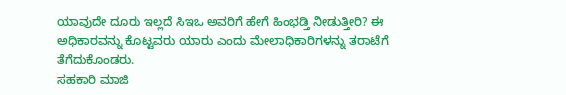ಯಾವುದೇ ದೂರು ಇಲ್ಲದೆ ಸಿಇಒ ಅವರಿಗೆ ಹೇಗೆ ಹಿಂಭಡ್ತಿ ನೀಡುತ್ತೀರಿ? ಈ ಅಧಿಕಾರವನ್ನು ಕೊಟ್ಟವರು ಯಾರು ಎಂದು ಮೇಲಾಧಿಕಾರಿಗಳನ್ನು ತರಾಟೆಗೆ ತೆಗೆದುಕೊಂಡರು.
ಸಹಕಾರಿ ಮಾಜಿ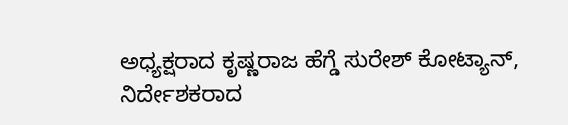ಅಧ್ಯಕ್ಷರಾದ ಕೃಷ್ಣರಾಜ ಹೆಗ್ಡೆ ಸುರೇಶ್ ಕೋಟ್ಯಾನ್, ನಿರ್ದೇಶಕರಾದ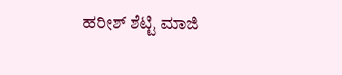ಹರೀಶ್ ಶೆಟ್ಟಿ ಮಾಜಿ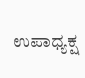ಉಪಾಧ್ಯಕ್ಷ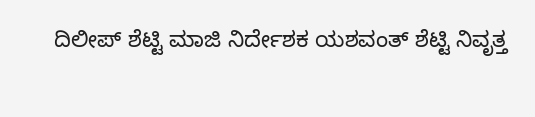ದಿಲೀಪ್ ಶೆಟ್ಟಿ ಮಾಜಿ ನಿರ್ದೇಶಕ ಯಶವಂತ್ ಶೆಟ್ಟಿ ನಿವೃತ್ತ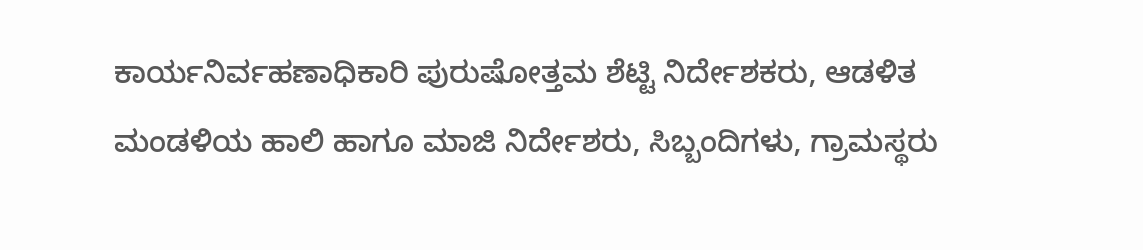ಕಾರ್ಯನಿರ್ವಹಣಾಧಿಕಾರಿ ಪುರುಷೋತ್ತಮ ಶೆಟ್ಟಿ ನಿರ್ದೇಶಕರು, ಆಡಳಿತ ಮಂಡಳಿಯ ಹಾಲಿ ಹಾಗೂ ಮಾಜಿ ನಿರ್ದೇಶರು, ಸಿಬ್ಬಂದಿಗಳು, ಗ್ರಾಮಸ್ಥರು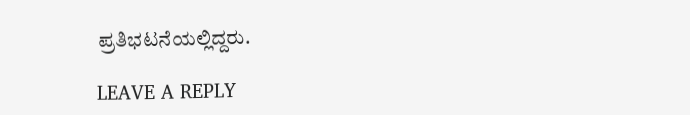ಪ್ರತಿಭಟನೆಯಲ್ಲಿದ್ದರು.

LEAVE A REPLY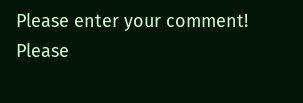Please enter your comment!
Please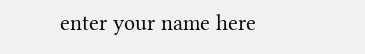enter your name here